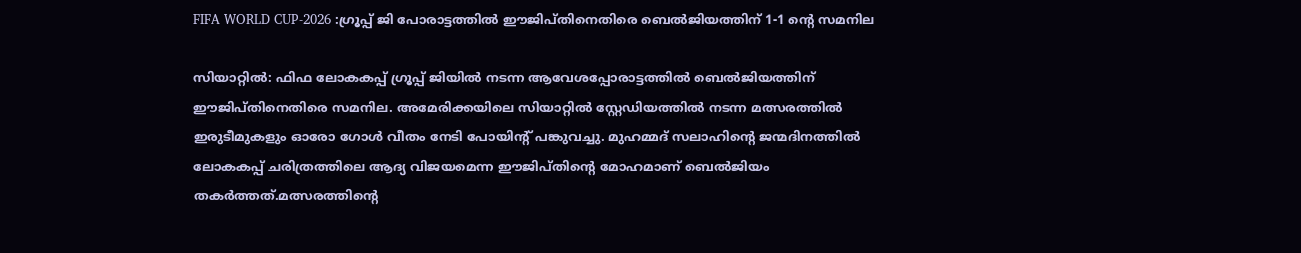FIFA WORLD CUP-2026 :ഗ്രൂപ്പ് ജി പോരാട്ടത്തിൽ ഈജിപ്തിനെതിരെ ബെൽജിയത്തിന് 1-1 ൻ്റെ സമനില

സിയാറ്റിൽ: ഫിഫ ലോകകപ്പ് ഗ്രൂപ്പ് ജിയിൽ നടന്ന ആവേശപ്പോരാട്ടത്തിൽ ബെൽജിയത്തിന് ഈജിപ്തിനെതിരെ സമനില. അമേരിക്കയിലെ സിയാറ്റിൽ സ്റ്റേഡിയത്തിൽ നടന്ന മത്സരത്തിൽ ഇരുടീമുകളും ഓരോ ഗോൾ വീതം നേടി പോയിൻ്റ് പങ്കുവച്ചു. മുഹമ്മദ് സലാഹിൻ്റെ ജന്മദിനത്തിൽ ലോകകപ്പ് ചരിത്രത്തിലെ ആദ്യ വിജയമെന്ന ഈജിപ്തിൻ്റെ മോഹമാണ് ബെൽജിയം തകർത്തത്.മത്സരത്തിൻ്റെ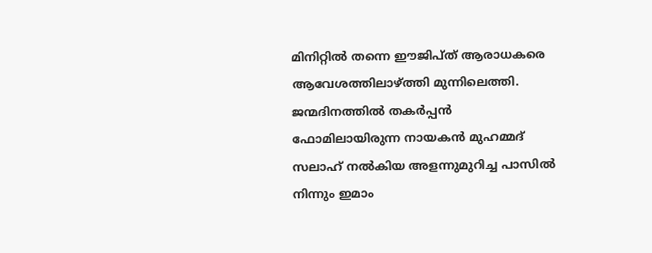മിനിറ്റിൽ തന്നെ ഈജിപ്ത് ആരാധകരെ ആവേശത്തിലാഴ്ത്തി മുന്നിലെത്തി. ജന്മദിനത്തിൽ തകർപ്പൻ ഫോമിലായിരുന്ന നായകൻ മുഹമ്മദ് സലാഹ് നൽകിയ അളന്നുമുറിച്ച പാസിൽ നിന്നും ഇമാം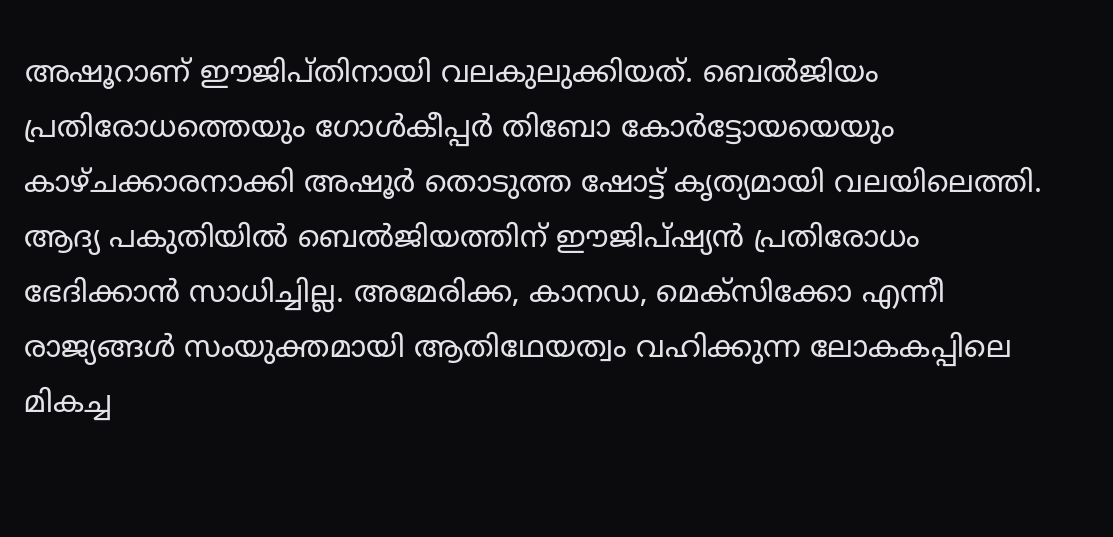അഷൂറാണ് ഈജിപ്തിനായി വലകുലുക്കിയത്. ബെൽജിയം പ്രതിരോധത്തെയും ഗോൾകീപ്പർ തിബോ കോർട്ടോയയെയും കാഴ്ചക്കാരനാക്കി അഷൂർ തൊടുത്ത ഷോട്ട് കൃത്യമായി വലയിലെത്തി. ആദ്യ പകുതിയിൽ ബെൽജിയത്തിന് ഈജിപ്ഷ്യൻ പ്രതിരോധം ഭേദിക്കാൻ സാധിച്ചില്ല. അമേരിക്ക, കാനഡ, മെക്സിക്കോ എന്നീ രാജ്യങ്ങൾ സംയുക്തമായി ആതിഥേയത്വം വഹിക്കുന്ന ലോകകപ്പിലെ മികച്ച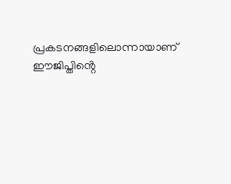പ്രകടനങ്ങളിലൊന്നായാണ് ഈജിപ്തിൻ്റെ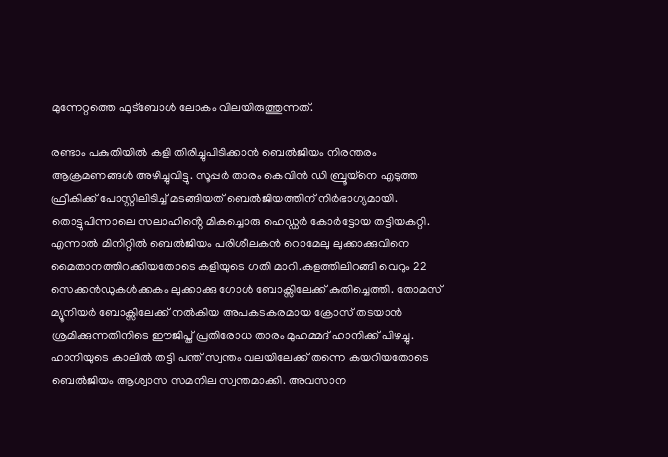മുന്നേറ്റത്തെ ഫുട്ബോൾ ലോകം വിലയിരുത്തുന്നത്.

രണ്ടാം പകുതിയിൽ കളി തിരിച്ചുപിടിക്കാൻ ബെൽജിയം നിരന്തരം ആക്രമണങ്ങൾ അഴിച്ചുവിട്ടു. സൂപ്പർ താരം കെവിൻ ഡി ബ്രൂയ്നെ എടുത്ത ഫ്രീകിക്ക് പോസ്റ്റിലിടിച്ച് മടങ്ങിയത് ബെൽജിയത്തിന് നിർഭാഗ്യമായി. തൊട്ടുപിന്നാലെ സലാഹിൻ്റെ മികച്ചൊരു ഹെഡ്ഡർ കോർട്ടോയ തട്ടിയകറ്റി. എന്നാൽ മിനിറ്റിൽ ബെൽജിയം പരിശീലകൻ റൊമേലു ലുക്കാക്കുവിനെ മൈതാനത്തിറക്കിയതോടെ കളിയുടെ ഗതി മാറി.കളത്തിലിറങ്ങി വെറും 22 സെക്കൻഡുകൾക്കകം ലുക്കാക്കു ഗോൾ ബോക്സിലേക്ക് കുതിച്ചെത്തി. തോമസ് മ്യൂനിയർ ബോക്സിലേക്ക് നൽകിയ അപകടകരമായ ക്രോസ് തടയാൻ ശ്രമിക്കുന്നതിനിടെ ഈജിപ്ത് പ്രതിരോധ താരം മുഹമ്മദ് ഹാനിക്ക് പിഴച്ചു. ഹാനിയുടെ കാലിൽ തട്ടി പന്ത് സ്വന്തം വലയിലേക്ക് തന്നെ കയറിയതോടെ ബെൽജിയം ആശ്വാസ സമനില സ്വന്തമാക്കി. അവസാന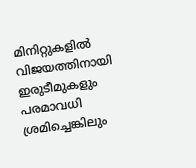മിനിറ്റുകളിൽ വിജയത്തിനായി ഇരുടീമുകളും പരമാവധി ശ്രമിച്ചെങ്കിലും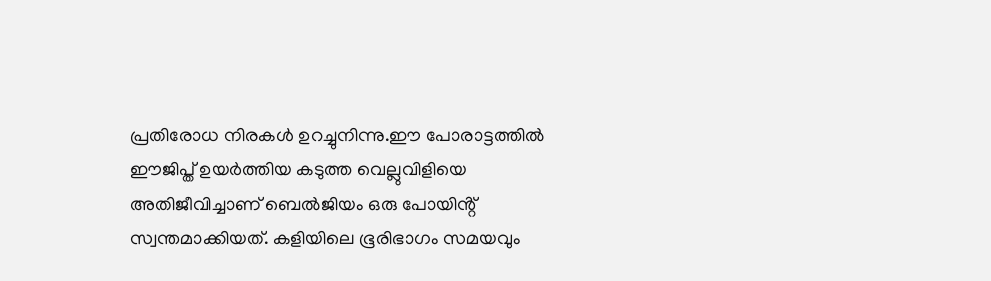പ്രതിരോധ നിരകൾ ഉറച്ചുനിന്നു.ഈ പോരാട്ടത്തിൽ ഈജിപ്ത് ഉയർത്തിയ കടുത്ത വെല്ലുവിളിയെ അതിജീവിച്ചാണ് ബെൽജിയം ഒരു പോയിൻ്റ് സ്വന്തമാക്കിയത്. കളിയിലെ ഭൂരിഭാഗം സമയവും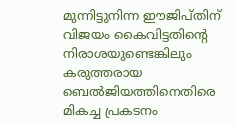മുന്നിട്ടുനിന്ന ഈജിപ്തിന് വിജയം കൈവിട്ടതിൻ്റെ നിരാശയുണ്ടെങ്കിലും കരുത്തരായ ബെൽജിയത്തിനെതിരെ മികച്ച പ്രകടനം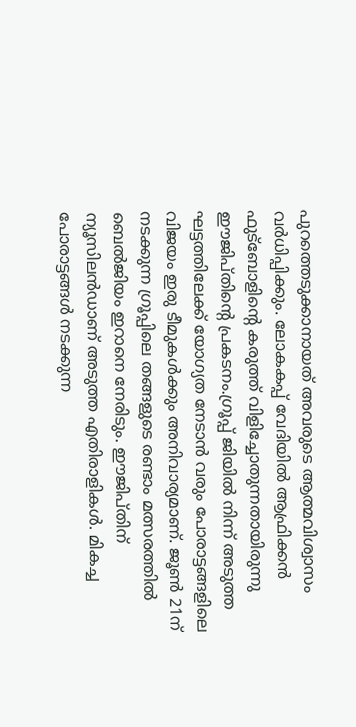പുറത്തെടുക്കാനായത് അവരുടെ ആത്മവിശ്വാസം വർധിപ്പിക്കും. ലോകകപ്പ് വേദിയിൽ ആഫ്രിക്കൻ ഫുട്ബോളിൻ്റെ കരുത്ത് വിളിച്ചോതുന്നതായിരുന്നു ഈജിപ്തിൻ്റെ പ്രകടനം.ഗ്രൂപ്പ് ജിയിൽ നിന്ന് അടുത്ത ഘട്ടത്തിലേക്ക് യോഗ്യത നേടാൻ വരും പോരാട്ടങ്ങളിലെ വിജയം ഇരു ടീമുകൾക്കും അനിവാര്യമാണ്. ജൂൺ 21ന് നടക്കുന്ന ഗ്രൂപ്പിലെ തങ്ങളുടെ രണ്ടാം മത്സരത്തിൽ ബെൽജിയം ഇറാനെ നേരിടും. ഈജിപ്തിന് ന്യൂസിലൻഡാണ് അടുത്ത എതിരാളികൾ. മികച്ച പോരാട്ടങ്ങൾ നടക്കുന്ന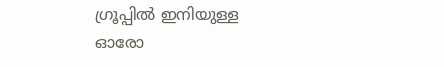ഗ്രൂപ്പിൽ ഇനിയുള്ള ഓരോ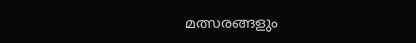മത്സരങ്ങളും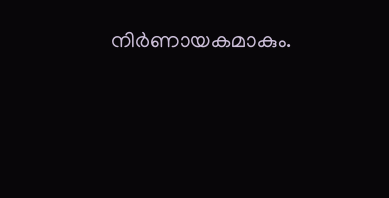നിർണായകമാകും.